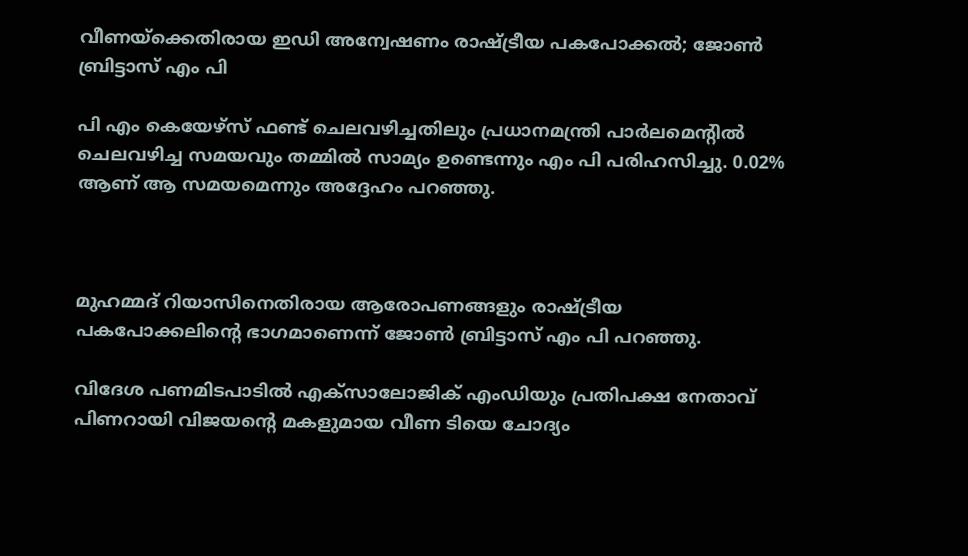വീണയ്ക്കെതിരായ ഇഡി അന്വേഷണം രാഷ്ട്രീയ പകപോക്കല്‍; ജോണ്‍ ബ്രിട്ടാസ് എം പി

പി എം കെയേഴ്സ് ഫണ്ട് ചെലവഴിച്ചതിലും പ്രധാനമന്ത്രി പാര്‍ലമെന്റില്‍ ചെലവഴിച്ച സമയവും തമ്മില്‍ സാമ്യം ഉണ്ടെന്നും എം പി പരിഹസിച്ചു. 0.02% ആണ് ആ സമയമെന്നും അദ്ദേഹം പറഞ്ഞു.



മുഹമ്മദ് റിയാസിനെതിരായ ആരോപണങ്ങളും രാഷ്ട്രീയ പകപോക്കലിന്റെ ഭാഗമാണെന്ന് ജോണ്‍ ബ്രിട്ടാസ് എം പി പറഞ്ഞു.

വിദേശ പണമിടപാടില്‍ എക്‌സാലോജിക് എംഡിയും പ്രതിപക്ഷ നേതാവ് പിണറായി വിജയന്റെ മകളുമായ വീണ ടിയെ ചോദ്യം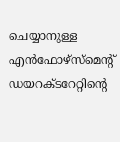ചെയ്യാനുള്ള എന്‍ഫോഴ്‌സ്‌മെന്റ് ഡയറക്ടറേറ്റിന്റെ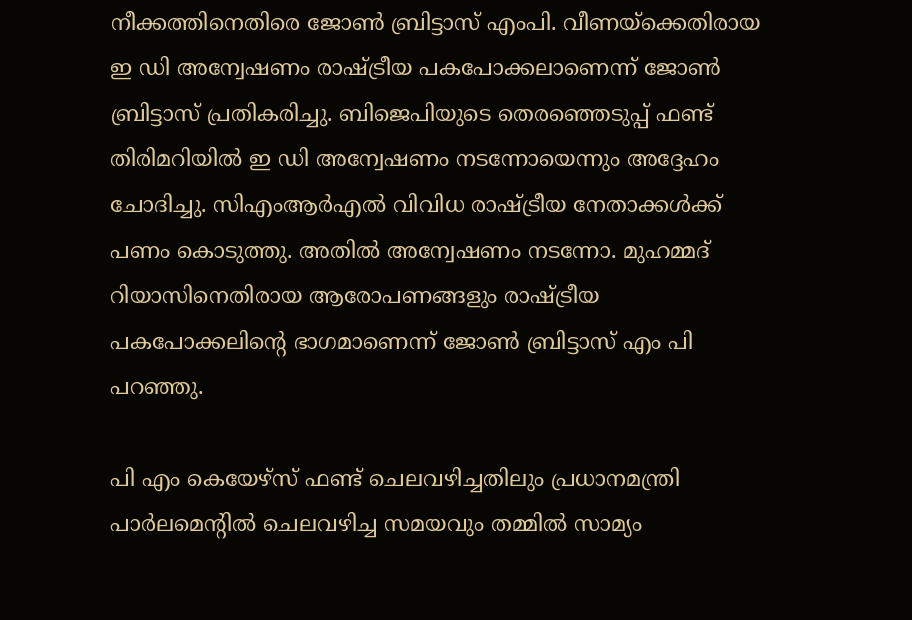നീക്കത്തിനെതിരെ ജോണ്‍ ബ്രിട്ടാസ് എംപി. വീണയ്ക്കെതിരായ ഇ ഡി അന്വേഷണം രാഷ്ട്രീയ പകപോക്കലാണെന്ന് ജോണ്‍ ബ്രിട്ടാസ് പ്രതികരിച്ചു. ബിജെപിയുടെ തെരഞ്ഞെടുപ്പ് ഫണ്ട് തിരിമറിയില്‍ ഇ ഡി അന്വേഷണം നടന്നോയെന്നും അദ്ദേഹം ചോദിച്ചു. സിഎംആര്‍എല്‍ വിവിധ രാഷ്ട്രീയ നേതാക്കള്‍ക്ക് പണം കൊടുത്തു. അതില്‍ അന്വേഷണം നടന്നോ. മുഹമ്മദ് റിയാസിനെതിരായ ആരോപണങ്ങളും രാഷ്ട്രീയ പകപോക്കലിന്റെ ഭാഗമാണെന്ന് ജോണ്‍ ബ്രിട്ടാസ് എം പി പറഞ്ഞു.

പി എം കെയേഴ്സ് ഫണ്ട് ചെലവഴിച്ചതിലും പ്രധാനമന്ത്രി പാര്‍ലമെന്റില്‍ ചെലവഴിച്ച സമയവും തമ്മില്‍ സാമ്യം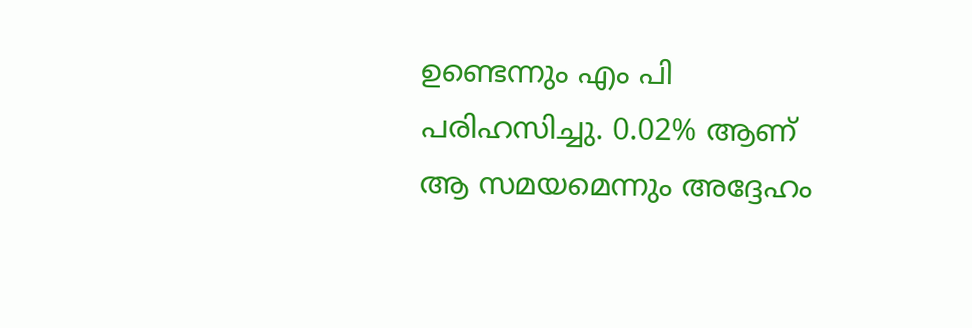ഉണ്ടെന്നും എം പി പരിഹസിച്ചു. 0.02% ആണ് ആ സമയമെന്നും അദ്ദേഹം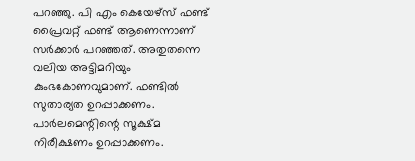പറഞ്ഞു. പി എം കെയേഴ്സ് ഫണ്ട് പ്രൈവറ്റ് ഫണ്ട് ആണെന്നാണ് സര്‍ക്കാര്‍ പറഞ്ഞത്. അതുതന്നെ വലിയ അട്ടിമറിയും കുംഭകോണവുമാണ്. ഫണ്ടില്‍ സുതാര്യത ഉറപ്പാക്കണം. പാര്‍ലമെന്റിന്റെ സൂക്ഷ്മ നിരീക്ഷണം ഉറപ്പാക്കണം.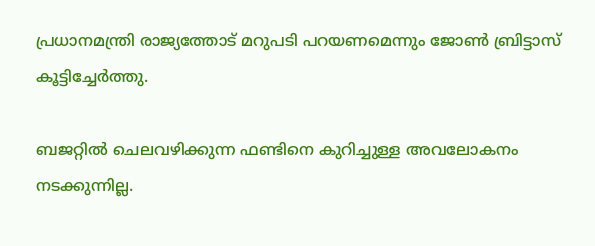പ്രധാനമന്ത്രി രാജ്യത്തോട് മറുപടി പറയണമെന്നും ജോണ്‍ ബ്രിട്ടാസ് കൂട്ടിച്ചേര്‍ത്തു.

ബജറ്റില്‍ ചെലവഴിക്കുന്ന ഫണ്ടിനെ കുറിച്ചുള്ള അവലോകനം നടക്കുന്നില്ല.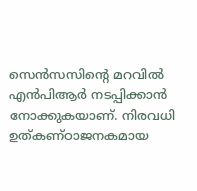സെന്‍സസിന്റെ മറവില്‍ എന്‍പിആര്‍ നടപ്പിക്കാന്‍ നോക്കുകയാണ്. നിരവധി ഉത്കണ്ഠാജനകമായ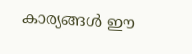കാര്യങ്ങള്‍ ഈ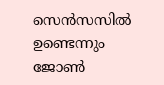സെന്‍സസില്‍ ഉണ്ടെന്നും ജോണ്‍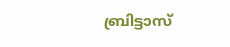ബ്രിട്ടാസ്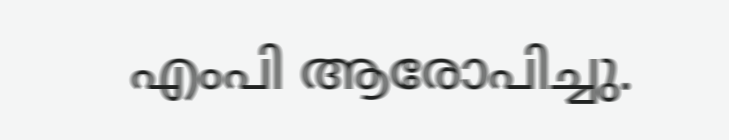എംപി ആരോപിച്ചു.